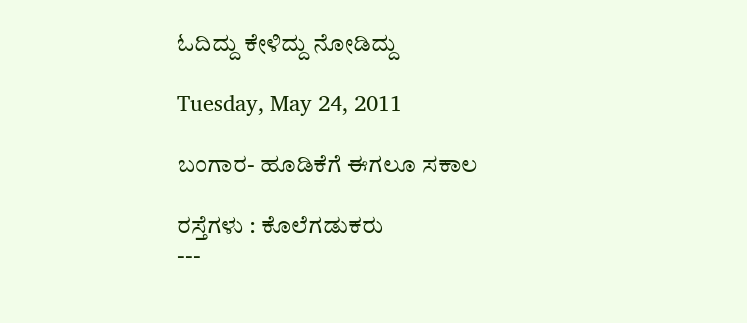ಓದಿದ್ದು ಕೇಳಿದ್ದು ನೋಡಿದ್ದು

Tuesday, May 24, 2011

ಬಂಗಾರ- ಹೂಡಿಕೆಗೆ ಈಗಲೂ ಸಕಾಲ

ರಸ್ತೆಗಳು : ಕೊಲೆಗಡುಕರು
---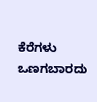ಕೆರೆಗಳು  ಒಣಗಬಾರದು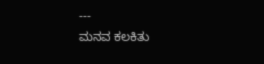---
ಮನವ ಕಲಕಿತು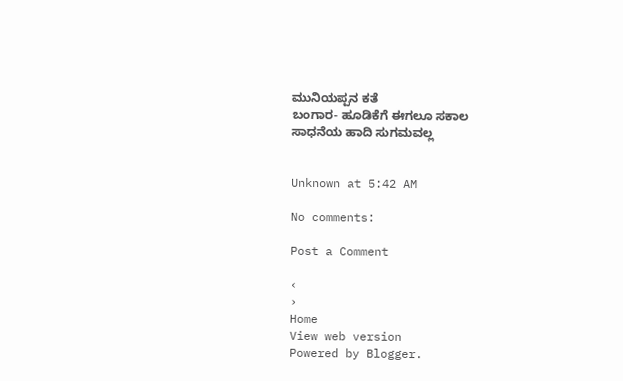ಮುನಿಯಪ್ಪನ ಕತೆ
ಬಂಗಾರ- ಹೂಡಿಕೆಗೆ ಈಗಲೂ ಸಕಾಲ
ಸಾಧನೆಯ ಹಾದಿ ಸುಗಮವಲ್ಲ


Unknown at 5:42 AM

No comments:

Post a Comment

‹
›
Home
View web version
Powered by Blogger.